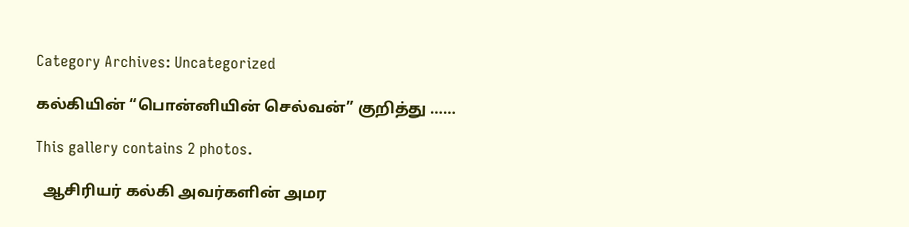Category Archives: Uncategorized

கல்கியின் “பொன்னியின் செல்வன்” குறித்து ……

This gallery contains 2 photos.

  ஆசிரியர் கல்கி அவர்களின் அமர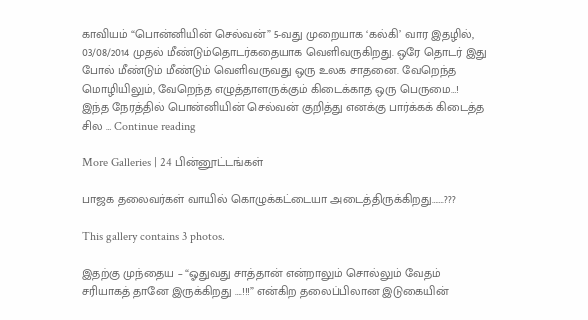காவியம் “பொன்னியின் செல்வன்” 5-வது முறையாக ‘கல்கி’ வார இதழில், 03/08/2014 முதல் மீண்டும்தொடர்கதையாக வெளிவருகிறது. ஒரே தொடர் இது போல் மீண்டும் மீண்டும் வெளிவருவது ஒரு உலக சாதனை. வேறெந்த மொழியிலும், வேறெந்த எழுத்தாளருக்கும் கிடைக்காத ஒரு பெருமை…! இந்த நேரத்தில் பொன்னியின் செல்வன் குறித்து எனக்கு பார்க்கக் கிடைத்த சில … Continue reading

More Galleries | 24 பின்னூட்டங்கள்

பாஜக தலைவர்கள் வாயில் கொழுக்கட்டையா அடைத்திருக்கிறது…….???

This gallery contains 3 photos.

இதற்கு முந்தைய – “ஓதுவது சாத்தான் என்றாலும் சொல்லும் வேதம் சரியாகத் தானே இருக்கிறது ….!!!” என்கிற தலைப்பிலான இடுகையின்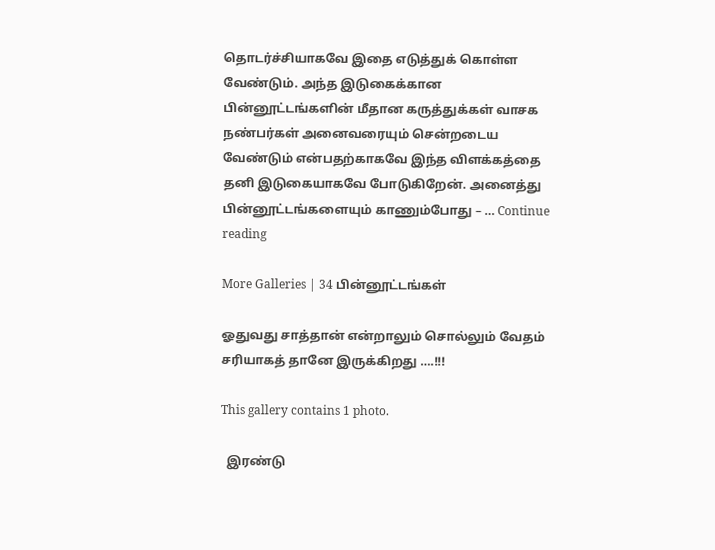தொடர்ச்சியாகவே இதை எடுத்துக் கொள்ள வேண்டும். அந்த இடுகைக்கான பின்னூட்டங்களின் மீதான கருத்துக்கள் வாசக நண்பர்கள் அனைவரையும் சென்றடைய வேண்டும் என்பதற்காகவே இந்த விளக்கத்தை தனி இடுகையாகவே போடுகிறேன். அனைத்து பின்னூட்டங்களையும் காணும்போது – … Continue reading

More Galleries | 34 பின்னூட்டங்கள்

ஓதுவது சாத்தான் என்றாலும் சொல்லும் வேதம் சரியாகத் தானே இருக்கிறது ….!!!

This gallery contains 1 photo.

  இரண்டு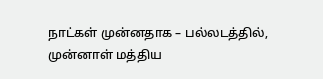நாட்கள் முன்னதாக – பல்லடத்தில், முன்னாள் மத்திய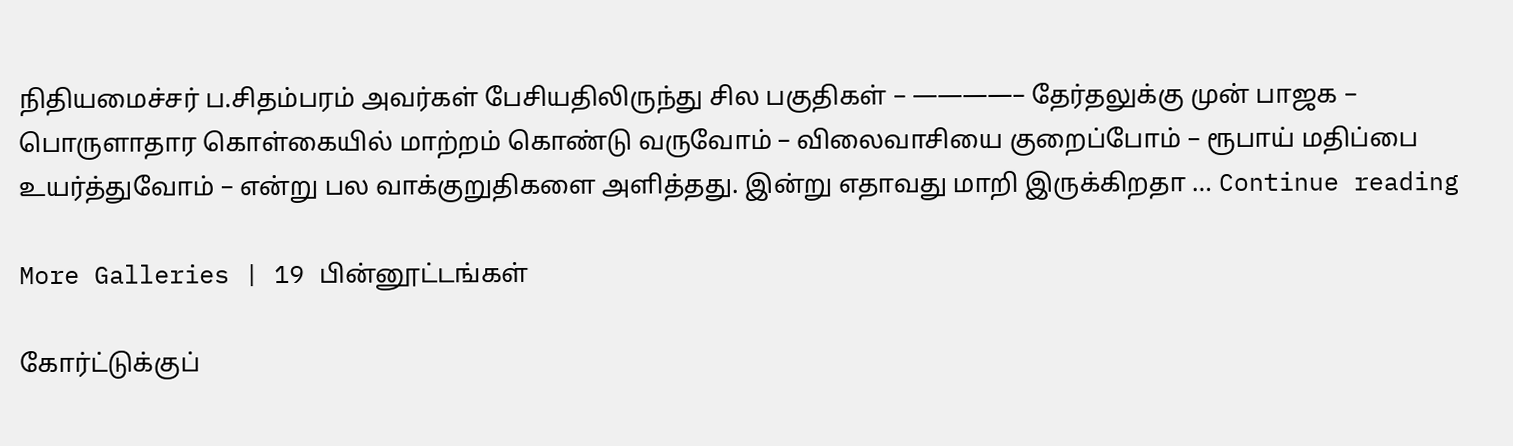நிதியமைச்சர் ப.சிதம்பரம் அவர்கள் பேசியதிலிருந்து சில பகுதிகள் – ————– தேர்தலுக்கு முன் பாஜக – பொருளாதார கொள்கையில் மாற்றம் கொண்டு வருவோம் – விலைவாசியை குறைப்போம் – ரூபாய் மதிப்பை உயர்த்துவோம் – என்று பல வாக்குறுதிகளை அளித்தது. இன்று எதாவது மாறி இருக்கிறதா … Continue reading

More Galleries | 19 பின்னூட்டங்கள்

கோர்ட்டுக்குப்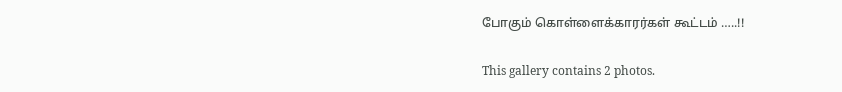போகும் கொள்ளைக்காரர்கள் கூட்டம் …..!!

This gallery contains 2 photos.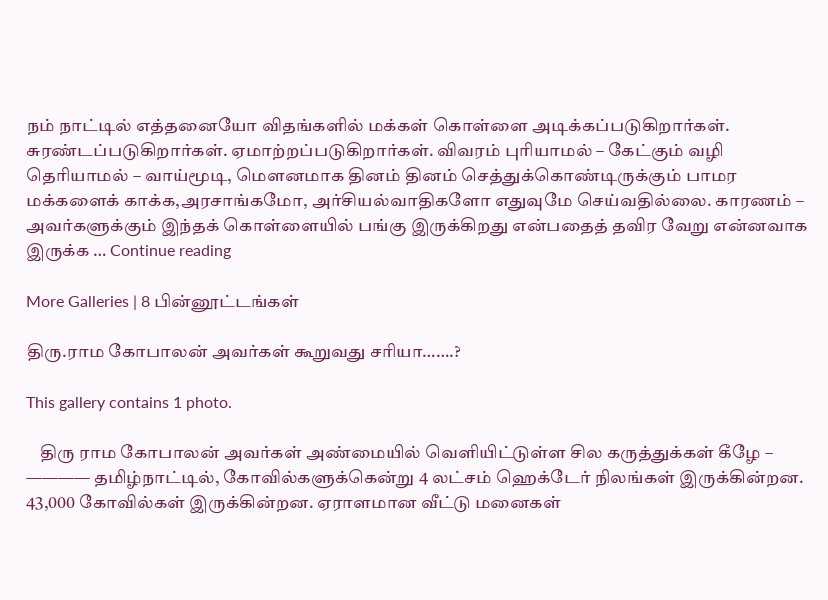நம் நாட்டில் எத்தனையோ விதங்களில் மக்கள் கொள்ளை அடிக்கப்படுகிறார்கள். சுரண்டப்படுகிறார்கள். ஏமாற்றப்படுகிறார்கள். விவரம் புரியாமல் – கேட்கும் வழி தெரியாமல் – வாய்மூடி, மௌனமாக தினம் தினம் செத்துக்கொண்டிருக்கும் பாமர மக்களைக் காக்க,அரசாங்கமோ, அர்சியல்வாதிகளோ எதுவுமே செய்வதில்லை. காரணம் – அவர்களுக்கும் இந்தக் கொள்ளையில் பங்கு இருக்கிறது என்பதைத் தவிர வேறு என்னவாக இருக்க … Continue reading

More Galleries | 8 பின்னூட்டங்கள்

திரு.ராம கோபாலன் அவர்கள் கூறுவது சரியா…….?

This gallery contains 1 photo.

    திரு ராம கோபாலன் அவர்கள் அண்மையில் வெளியிட்டுள்ள சில கருத்துக்கள் கீழே – ———— தமிழ்நாட்டில், கோவில்களுக்கென்று 4 லட்சம் ஹெக்டேர் நிலங்கள் இருக்கின்றன. 43,000 கோவில்கள் இருக்கின்றன. ஏராளமான வீட்டு மனைகள்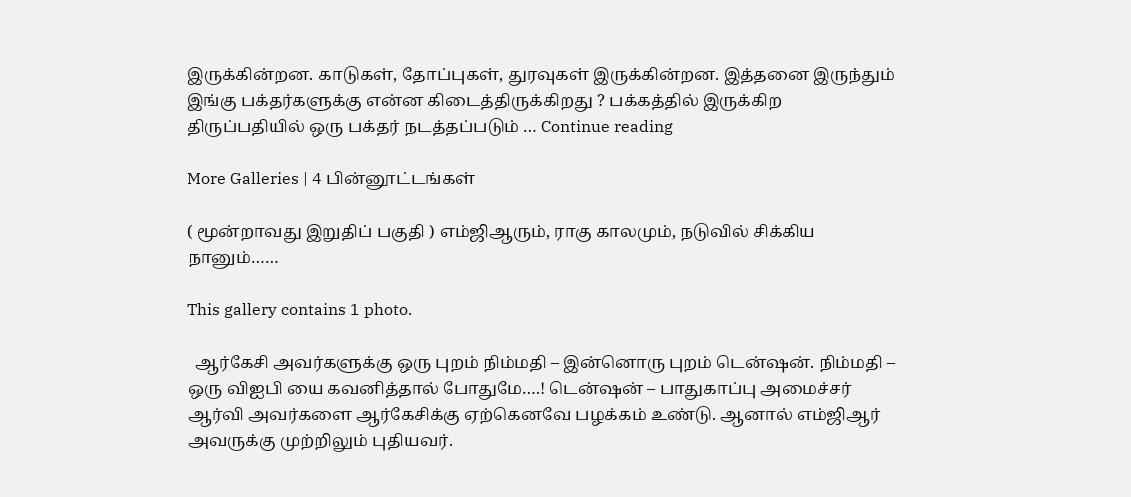இருக்கின்றன. காடுகள், தோப்புகள், துரவுகள் இருக்கின்றன. இத்தனை இருந்தும் இங்கு பக்தர்களுக்கு என்ன கிடைத்திருக்கிறது ? பக்கத்தில் இருக்கிற திருப்பதியில் ஒரு பக்தர் நடத்தப்படும் … Continue reading

More Galleries | 4 பின்னூட்டங்கள்

( மூன்றாவது இறுதிப் பகுதி ) எம்ஜிஆரும், ராகு காலமும், நடுவில் சிக்கிய நானும்……

This gallery contains 1 photo.

  ஆர்கேசி அவர்களுக்கு ஒரு புறம் நிம்மதி – இன்னொரு புறம் டென்ஷன். நிம்மதி – ஒரு விஐபி யை கவனித்தால் போதுமே….! டென்ஷன் – பாதுகாப்பு அமைச்சர் ஆர்வி அவர்களை ஆர்கேசிக்கு ஏற்கெனவே பழக்கம் உண்டு. ஆனால் எம்ஜிஆர் அவருக்கு முற்றிலும் புதியவர்.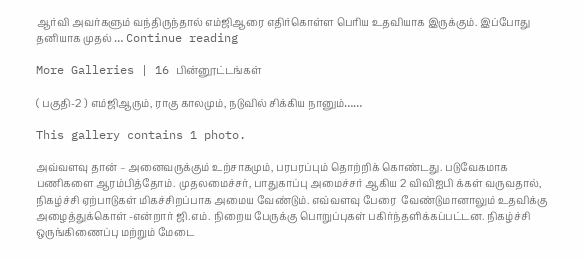ஆர்வி அவர்களும் வந்திருந்தால் எம்ஜிஆரை எதிர்கொள்ள பெரிய உதவியாக இருக்கும். இப்போது தனியாக முதல் … Continue reading

More Galleries | 16 பின்னூட்டங்கள்

( பகுதி-2 ) எம்ஜிஆரும், ராகு காலமும், நடுவில் சிக்கிய நானும்……

This gallery contains 1 photo.

அவ்வளவு தான் – அனைவருக்கும் உற்சாகமும், பரபரப்பும் தொற்றிக் கொண்டது. படுவேகமாக பணிகளை ஆரம்பித்தோம். முதலமைச்சர், பாதுகாப்பு அமைச்சர் ஆகிய 2 விவிஐபி க்கள் வருவதால், நிகழ்ச்சி ஏற்பாடுகள் மிகச்சிறப்பாக அமைய வேண்டும். எவ்வளவு பேரை  வேண்டுமானாலும் உதவிக்கு அழைத்துக்கொள் -என்றார் ஜி.எம். நிறைய பேருக்கு பொறுப்புகள் பகிர்ந்தளிக்கப்பட்டன. நிகழ்ச்சி ஒருங்கிணைப்பு மற்றும் மேடை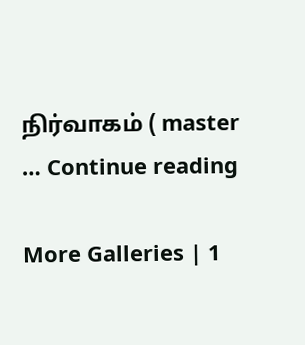நிர்வாகம் ( master … Continue reading

More Galleries | 1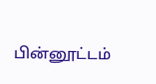பின்னூட்டம்